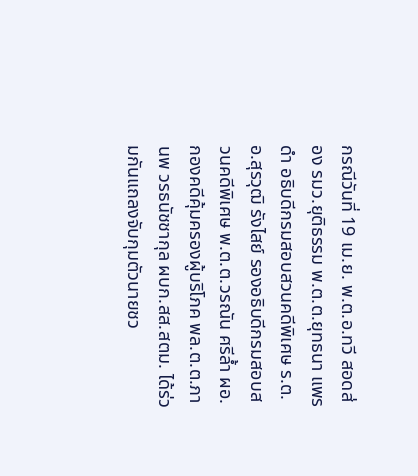กรณีวันที่ 19 เม.ย. พ.ต.อ.ทวี สอดส่อง รมว.ยุติธรรม พ.ต.ต.ยุทธนา แพรดำ อธิบดีกรมสอบสวนคดีพิเศษ ร.ต.อ.สุรวุฒิ รังไสย์ รองอธิบดีกรมสอบสวนคดีพิเศษ พ.ต.ต.วรณัน ศรีล้ำ ผอ.กองคดีคุ้มครองผู้บริโภค พล.ต.ต.ภานพ วรธนัชชากุล ผบก.สส.สตม. ได้ร่วมกันแถลงจับกุมตัวนายชว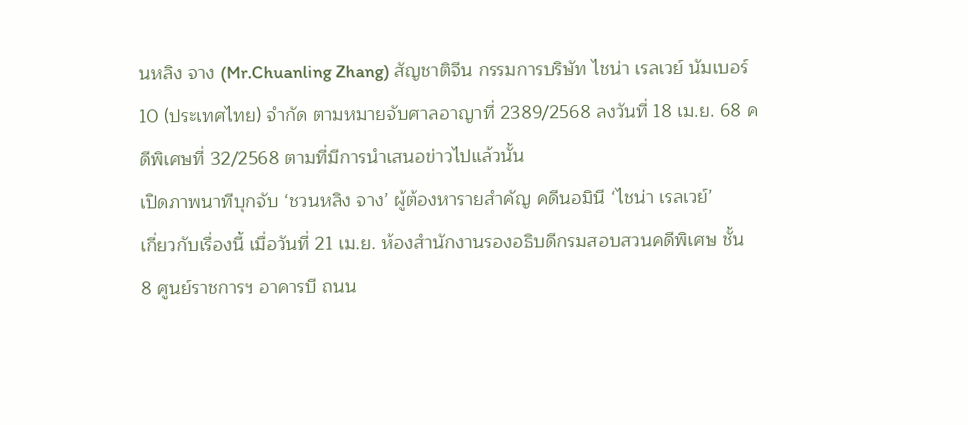นหลิง จาง (Mr.Chuanling Zhang) สัญชาติจีน กรรมการบริษัท ไชน่า เรลเวย์ นัมเบอร์ 10 (ประเทศไทย) จำกัด ตามหมายจับศาลอาญาที่ 2389/2568 ลงวันที่ 18 เม.ย. 68 คดีพิเศษที่ 32/2568 ตามที่มีการนำเสนอข่าวไปแล้วนั้น
เปิดภาพนาทีบุกจับ ‘ชวนหลิง จาง’ ผู้ต้องหารายสำคัญ คดีนอมินี ‘ไชน่า เรลเวย์’
เกี่ยวกับเรื่องนี้ เมื่อวันที่ 21 เม.ย. ห้องสำนักงานรองอธิบดีกรมสอบสวนคดีพิเศษ ชั้น 8 ศูนย์ราชการฯ อาคารบี ถนน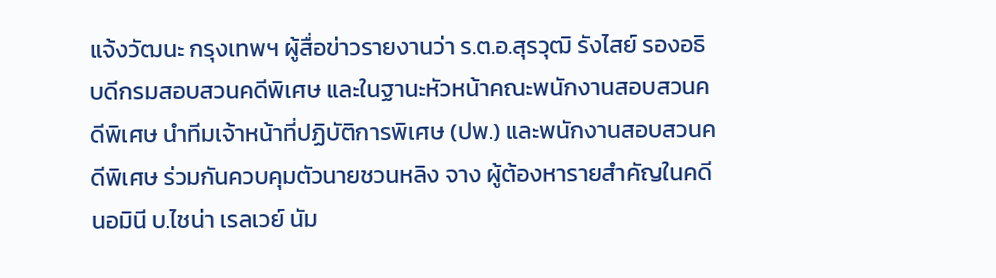แจ้งวัฒนะ กรุงเทพฯ ผู้สื่อข่าวรายงานว่า ร.ต.อ.สุรวุฒิ รังไสย์ รองอธิบดีกรมสอบสวนคดีพิเศษ และในฐานะหัวหน้าคณะพนักงานสอบสวนคดีพิเศษ นำทีมเจ้าหน้าที่ปฏิบัติการพิเศษ (ปพ.) และพนักงานสอบสวนคดีพิเศษ ร่วมกันควบคุมตัวนายชวนหลิง จาง ผู้ต้องหารายสำคัญในคดีนอมินี บ.ไชน่า เรลเวย์ นัม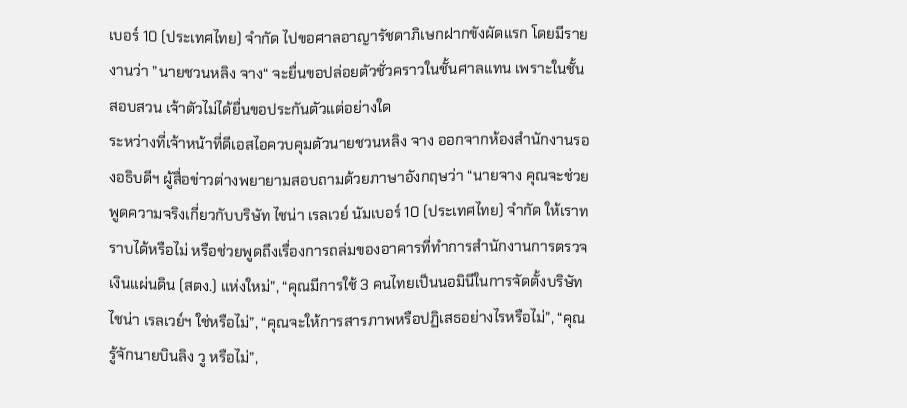เบอร์ 10 (ประเทศไทย) จำกัด ไปขอศาลอาญารัชดาภิเษกฝากขังผัดแรก โดยมีรายงานว่า ”นายชวนหลิง จาง“ จะยื่นขอปล่อยตัวชั่วคราวในชั้นศาลเเทน เพราะในชั้นสอบสวน เจ้าตัวไม่ได้ยื่นขอประกันตัวแต่อย่างใด
ระหว่างที่เจ้าหน้าที่ดีเอสไอควบคุมตัวนายชวนหลิง จาง ออกจากห้องสำนักงานรองอธิบดีฯ ผู้สื่อข่าวต่างพยายามสอบถามด้วยภาษาอังกฤษว่า “นายจาง คุณจะช่วยพูดความจริงเกี่ยวกับบริษัท ไชน่า เรลเวย์ นัมเบอร์ 10 (ประเทศไทย) จำกัด ให้เราทราบได้หรือไม่ หรือช่วยพูดถึงเรื่องการถล่มของอาคารที่ทำการสำนักงานการตรวจเงินแผ่นดิน (สตง.) แห่งใหม่”, “คุณมีการใช้ 3 คนไทยเป็นนอมินีในการจัดตั้งบริษัท ไชน่า เรลเวย์ฯ ใช่หรือไม่”, “คุณจะให้การสารภาพหรือปฏิเสธอย่างไรหรือไม่”, “คุณรู้จักนายบินลิง วู หรือไม่”,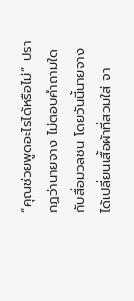“คุณช่วยพูดอะไรได้หรือไม่” ปรากฏว่านายจาง ไม่ตอบคำถามใดกับสื่อมวลชน โดยวันนี้นายจาง ได้เปลี่ยนเสื้อผ้าที่สวมใส่ จา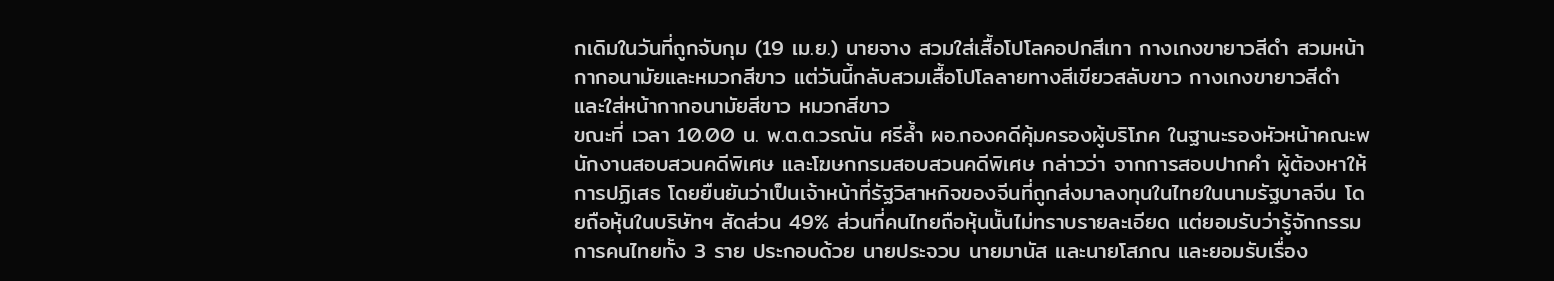กเดิมในวันที่ถูกจับกุม (19 เม.ย.) นายจาง สวมใส่เสื้อโปโลคอปกสีเทา กางเกงขายาวสีดำ สวมหน้ากากอนามัยและหมวกสีขาว แต่วันนี้กลับสวมเสื้อโปโลลายทางสีเขียวสลับขาว กางเกงขายาวสีดำ และใส่หน้ากากอนามัยสีขาว หมวกสีขาว
ขณะที่ เวลา 10.00 น. พ.ต.ต.วรณัน ศรีล้ำ ผอ.กองคดีคุ้มครองผู้บริโภค ในฐานะรองหัวหน้าคณะพนักงานสอบสวนคดีพิเศษ และโฆษกกรมสอบสวนคดีพิเศษ กล่าวว่า จากการสอบปากคำ ผู้ต้องหาให้การปฏิเสธ โดยยืนยันว่าเป็นเจ้าหน้าที่รัฐวิสาหกิจของจีนที่ถูกส่งมาลงทุนในไทยในนามรัฐบาลจีน โดยถือหุ้นในบริษัทฯ สัดส่วน 49% ส่วนที่คนไทยถือหุ้นนั้นไม่ทราบรายละเอียด แต่ยอมรับว่ารู้จักกรรมการคนไทยทั้ง 3 ราย ประกอบด้วย นายประจวบ นายมานัส และนายโสภณ และยอมรับเรื่อง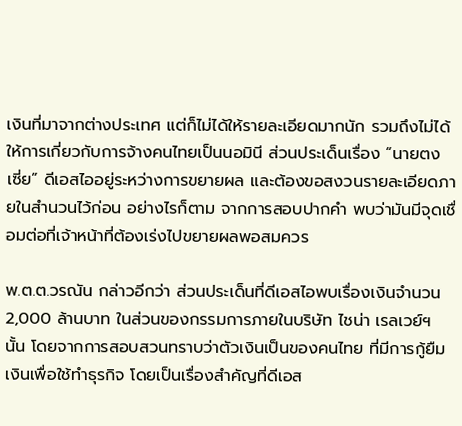เงินที่มาจากต่างประเทศ แต่ก็ไม่ได้ให้รายละเอียดมากนัก รวมถึงไม่ได้ให้การเกี่ยวกับการจ้างคนไทยเป็นนอมินี ส่วนประเด็นเรื่อง “นายตง เซี่ย” ดีเอสไออยู่ระหว่างการขยายผล และต้องขอสงวนรายละเอียดภายในสำนวนไว้ก่อน อย่างไรก็ตาม จากการสอบปากคำ พบว่ามันมีจุดเชื่อมต่อที่เจ้าหน้าที่ต้องเร่งไปขยายผลพอสมควร

พ.ต.ต.วรณัน กล่าวอีกว่า ส่วนประเด็นที่ดีเอสไอพบเรื่องเงินจำนวน 2,000 ล้านบาท ในส่วนของกรรมการภายในบริษัท ไชน่า เรลเวย์ฯ นั้น โดยจากการสอบสวนทราบว่าตัวเงินเป็นของคนไทย ที่มีการกู้ยืมเงินเพื่อใช้ทำธุรกิจ โดยเป็นเรื่องสำคัญที่ดีเอส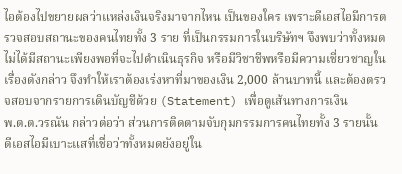ไอต้องไปขยายผลว่าแหล่งเงินจริงมาจากไหน เป็นของใคร เพราะดีเอสไอมีการตรวจสอบสถานะของคนไทยทั้ง 3 ราย ที่เป็นกรรมการในบริษัทฯ จึงพบว่าทั้งหมดไม่ได้มีสถานะเพียงพอที่จะไปดำเนินธุรกิจ หรือมีวิชาชีพหรือมีความเชี่ยวชาญในเรื่องดังกล่าว จึงทำให้เราต้องเร่งหาที่มาของเงิน 2,000 ล้านบาทนี้ และต้องตรวจสอบจากรายการเดินบัญชีด้วย (Statement) เพื่อดูเส้นทางการเงิน
พ.ต.ต.วรณัน กล่าวต่อว่า ส่วนการติดตามจับกุมกรรมการคนไทยทั้ง 3 รายนั้น ดีเอสไอมีเบาะแสที่เชื่อว่าทั้งหมดยังอยู่ใน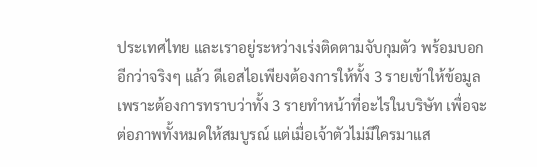ประเทศไทย และเราอยู่ระหว่างเร่งติดตามจับกุมตัว พร้อมบอกอีกว่าจริงๆ แล้ว ดีเอสไอเพียงต้องการให้ทั้ง 3 รายเข้าให้ข้อมูล เพราะต้องการทราบว่าทั้ง 3 รายทำหน้าที่อะไรในบริษัท เพื่อจะต่อภาพทั้งหมดให้สมบูรณ์ แต่เมื่อเจ้าตัวไม่มีใครมาแส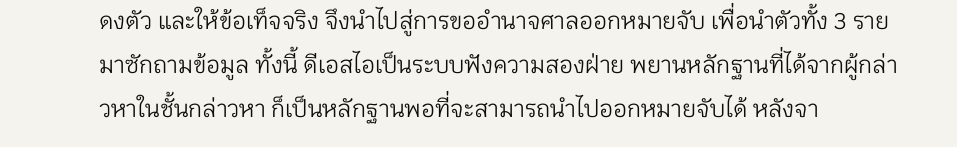ดงตัว และให้ข้อเท็จจริง จึงนำไปสู่การขออำนาจศาลออกหมายจับ เพื่อนำตัวทั้ง 3 รายมาซักถามข้อมูล ทั้งนี้ ดีเอสไอเป็นระบบฟังความสองฝ่าย พยานหลักฐานที่ได้จากผู้กล่าวหาในชั้นกล่าวหา ก็เป็นหลักฐานพอที่จะสามารถนำไปออกหมายจับได้ หลังจา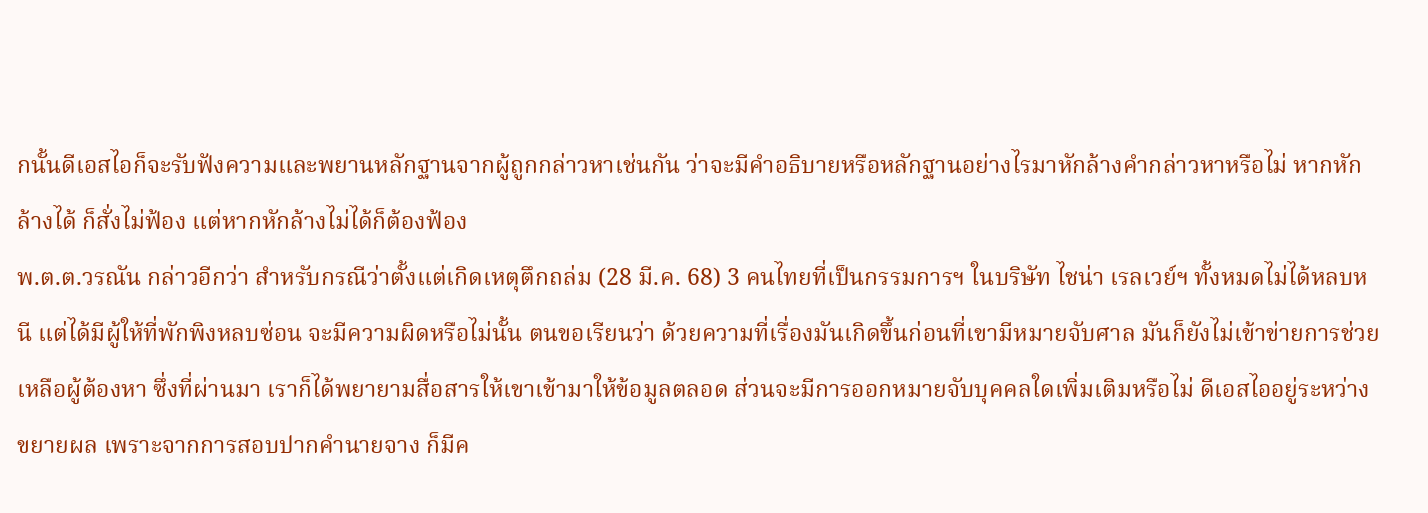กนั้นดีเอสไอก็จะรับฟังความและพยานหลักฐานจากผู้ถูกกล่าวหาเช่นกัน ว่าจะมีคำอธิบายหรือหลักฐานอย่างไรมาหักล้างคำกล่าวหาหรือไม่ หากหักล้างได้ ก็สั่งไม่ฟ้อง แต่หากหักล้างไม่ได้ก็ต้องฟ้อง
พ.ต.ต.วรณัน กล่าวอีกว่า สำหรับกรณีว่าตั้งแต่เกิดเหตุตึกถล่ม (28 มี.ค. 68) 3 คนไทยที่เป็นกรรมการฯ ในบริษัท ไชน่า เรลเวย์ฯ ทั้งหมดไม่ได้หลบหนี แต่ได้มีผู้ให้ที่พักพิงหลบซ่อน จะมีความผิดหรือไม่นั้น ตนขอเรียนว่า ด้วยความที่เรื่องมันเกิดขึ้นก่อนที่เขามีหมายจับศาล มันก็ยังไม่เข้าข่ายการช่วยเหลือผู้ต้องหา ซึ่งที่ผ่านมา เราก็ได้พยายามสื่อสารให้เขาเข้ามาให้ข้อมูลตลอด ส่วนจะมีการออกหมายจับบุคคลใดเพิ่มเติมหรือไม่ ดีเอสไออยู่ระหว่างขยายผล เพราะจากการสอบปากคำนายจาง ก็มีค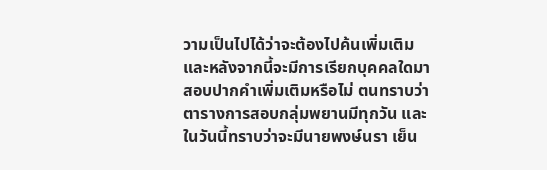วามเป็นไปได้ว่าจะต้องไปค้นเพิ่มเติม และหลังจากนี้จะมีการเรียกบุคคลใดมาสอบปากคำเพิ่มเติมหรือไม่ ตนทราบว่าตารางการสอบกลุ่มพยานมีทุกวัน และในวันนี้ทราบว่าจะมีนายพงษ์นรา เย็น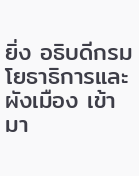ยิ่ง อธิบดีกรมโยธาธิการและผังเมือง เข้ามา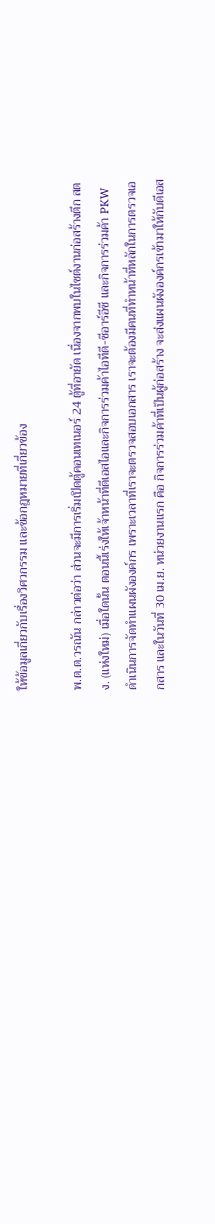ให้ข้อมูลเกี่ยวกับเรื่องวิศวกรรม และข้อกฎหมายที่เกี่ยวข้อง

พ.ต.ต.วรณัน กล่าวต่อว่า ส่วนจะมีการเริ่มเปิดตู้คอนเทเนอร์ 24 ตู้ที่อายัด เนื่องจากพบในไซต์งานก่อสร้างตึก สตง. (แห่งใหม่) เมื่อใดนั้น ตอนนี้เร่งให้เจ้าหน้าที่ดีเอสไอและกิจการร่วมค้าไอทีดี-ซีอาร์อีซี และกิจการร่วมค้า PKW ดำเนินการจัดทำแผนผังองค์กร เพราะเวลาที่เราจะตรวจสอบเอกสาร เราจะต้องมีคนที่ทำหน้าที่หลักในการตรวจเอกสาร และในวันที่ 30 เม.ย. หน่วยงานแรก คือ กิจการร่วมค้าที่เป็นผู้ก่อสร้าง จะส่งแผนผังองค์กรเข้ามาให้กับดีเอส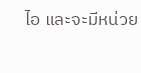ไอ และจะมีหน่วย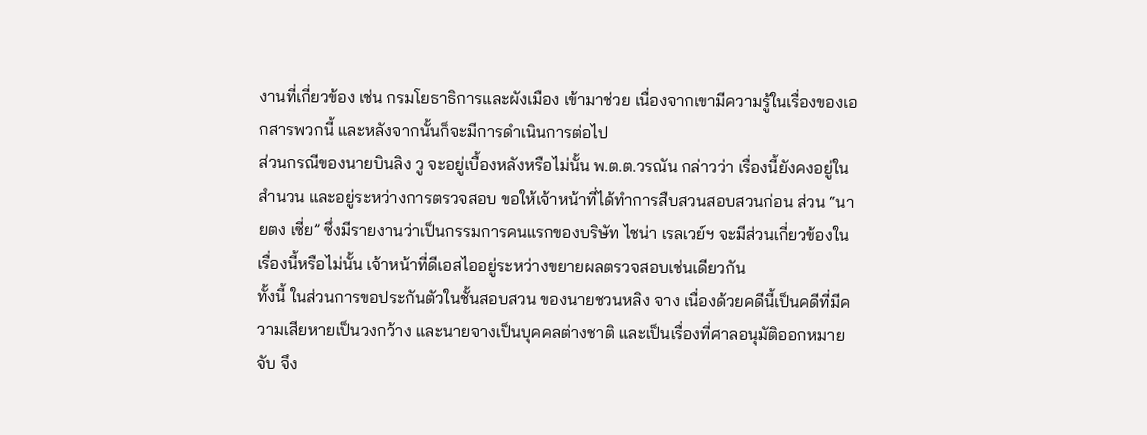งานที่เกี่ยวข้อง เช่น กรมโยธาธิการและผังเมือง เข้ามาช่วย เนื่องจากเขามีความรู้ในเรื่องของเอกสารพวกนี้ และหลังจากนั้นก็จะมีการดำเนินการต่อไป
ส่วนกรณีของนายบินลิง วู จะอยู่เบื้องหลังหรือไม่นั้น พ.ต.ต.วรณัน กล่าวว่า เรื่องนี้ยังคงอยู่ในสำนวน และอยู่ระหว่างการตรวจสอบ ขอให้เจ้าหน้าที่ได้ทำการสืบสวนสอบสวนก่อน ส่วน “นายตง เซี่ย” ซึ่งมีรายงานว่าเป็นกรรมการคนแรกของบริษัท ไชน่า เรลเวย์ฯ จะมีส่วนเกี่ยวข้องในเรื่องนี้หรือไม่นั้น เจ้าหน้าที่ดีเอสไออยู่ระหว่างขยายผลตรวจสอบเช่นเดียวกัน
ทั้งนี้ ในส่วนการขอประกันตัวในชั้นสอบสวน ของนายชวนหลิง จาง เนื่องด้วยคดีนี้เป็นคดีที่มีความเสียหายเป็นวงกว้าง และนายจางเป็นบุคคลต่างชาติ และเป็นเรื่องที่ศาลอนุมัติออกหมายจับ จึง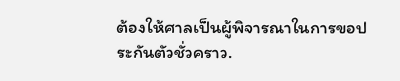ต้องให้ศาลเป็นผู้พิจารณาในการขอประกันตัวชั่วคราว.